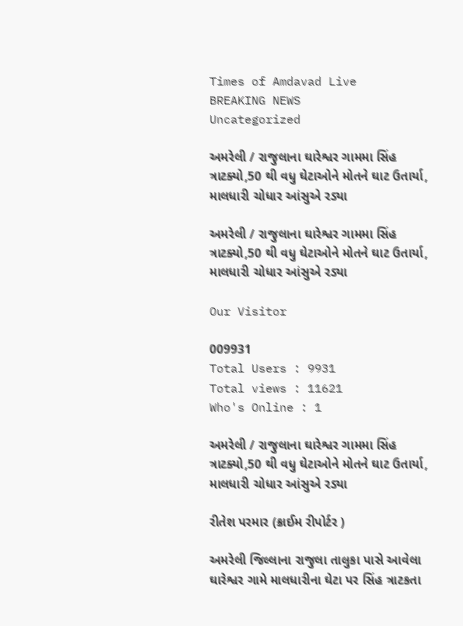Times of Amdavad Live
BREAKING NEWS
Uncategorized

અમરેલી / રાજુલાના ઘારેશ્વર ગામમા સિંહ ત્રાટક્યો,50 થી વધુ ઘેટાઓને મોતને ઘાટ ઉતાર્યા, માલધારી ચોધાર આંસુએ રડ્યા

અમરેલી / રાજુલાના ઘારેશ્વર ગામમા સિંહ ત્રાટક્યો,50 થી વધુ ઘેટાઓને મોતને ઘાટ ઉતાર્યા, માલધારી ચોધાર આંસુએ રડ્યા

Our Visitor

009931
Total Users : 9931
Total views : 11621
Who's Online : 1

અમરેલી / રાજુલાના ઘારેશ્વર ગામમા સિંહ ત્રાટક્યો,50 થી વધુ ઘેટાઓને મોતને ઘાટ ઉતાર્યા, માલધારી ચોધાર આંસુએ રડ્યા

રીતેશ પરમાર (ક્રાઈમ રીપોર્ટર )

અમરેલી જિલ્લાના રાજુલા તાલુકા પાસે આવેલા ઘારેશ્વર ગામે માલધારીના ઘેટા પર સિંહ ત્રાટકતા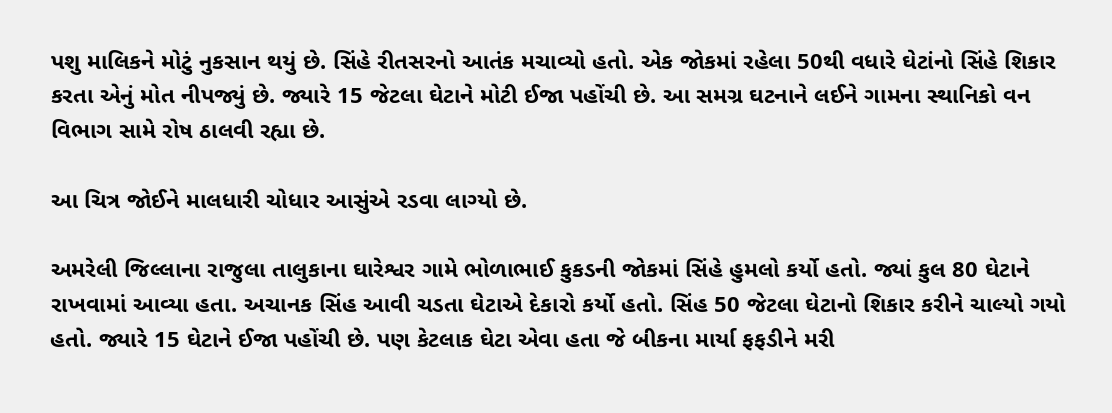પશુ માલિકને મોટું નુકસાન થયું છે. સિંહે રીતસરનો આતંક મચાવ્યો હતો. એક જોકમાં રહેલા 50થી વધારે ઘેટાંનો સિંહે શિકાર કરતા એનું મોત નીપજ્યું છે. જ્યારે 15 જેટલા ઘેટાને મોટી ઈજા પહોંચી છે. આ સમગ્ર ઘટનાને લઈને ગામના સ્થાનિકો વન વિભાગ સામે રોષ ઠાલવી રહ્યા છે.

આ ચિત્ર જોઈને માલધારી ચોધાર આસુંએ રડવા લાગ્યો છે.

અમરેલી જિલ્લાના રાજુલા તાલુકાના ઘારેશ્વર ગામે ભોળાભાઈ કુકડની જોકમાં સિંહે હુમલો કર્યો હતો. જ્યાં કુલ 80 ઘેટાને રાખવામાં આવ્યા હતા. અચાનક સિંહ આવી ચડતા ઘેટાએ દેકારો કર્યો હતો. સિંહ 50 જેટલા ઘેટાનો શિકાર કરીને ચાલ્યો ગયો હતો. જ્યારે 15 ઘેટાને ઈજા પહોંચી છે. પણ કેટલાક ઘેટા એવા હતા જે બીકના માર્યા ફફડીને મરી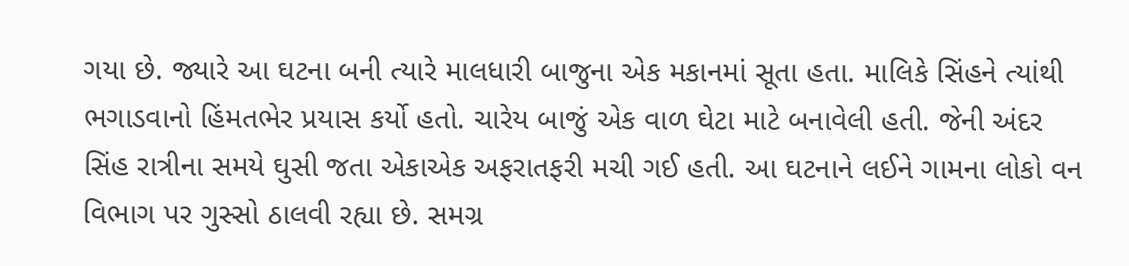ગયા છે. જ્યારે આ ઘટના બની ત્યારે માલધારી બાજુના એક મકાનમાં સૂતા હતા. માલિકે સિંહને ત્યાંથી ભગાડવાનો હિંમતભેર પ્રયાસ કર્યો હતો. ચારેય બાજું એક વાળ ઘેટા માટે બનાવેલી હતી. જેની અંદર સિંહ રાત્રીના સમયે ઘુસી જતા એકાએક અફરાતફરી મચી ગઈ હતી. આ ઘટનાને લઈને ગામના લોકો વન વિભાગ પર ગુસ્સો ઠાલવી રહ્યા છે. સમગ્ર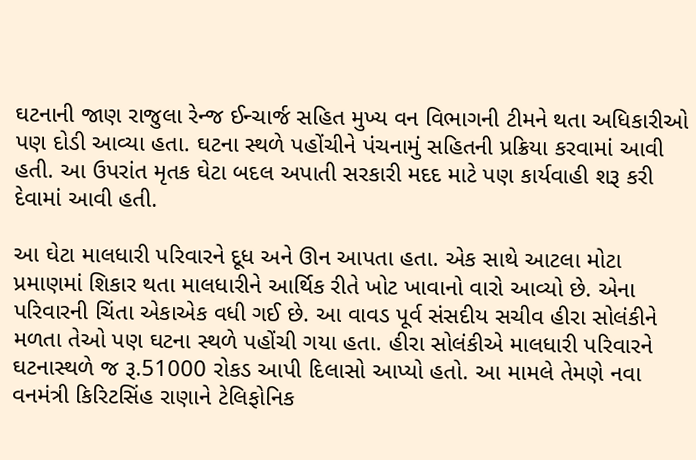ઘટનાની જાણ રાજુલા રેન્જ ઈન્ચાર્જ સહિત મુખ્ય વન વિભાગની ટીમને થતા અધિકારીઓ પણ દોડી આવ્યા હતા. ઘટના સ્થળે પહોંચીને પંચનામું સહિતની પ્રક્રિયા કરવામાં આવી હતી. આ ઉપરાંત મૃતક ઘેટા બદલ અપાતી સરકારી મદદ માટે પણ કાર્યવાહી શરૂ કરી દેવામાં આવી હતી.

આ ઘેટા માલધારી પરિવારને દૂધ અને ઊન આપતા હતા. એક સાથે આટલા મોટા પ્રમાણમાં શિકાર થતા માલધારીને આર્થિક રીતે ખોટ ખાવાનો વારો આવ્યો છે. એના પરિવારની ચિંતા એકાએક વધી ગઈ છે. આ વાવડ પૂર્વ સંસદીય સચીવ હીરા સોલંકીને મળતા તેઓ પણ ઘટના સ્થળે પહોંચી ગયા હતા. હીરા સોલંકીએ માલધારી પરિવારને ઘટનાસ્થળે જ રૂ.51000 રોકડ આપી દિલાસો આપ્યો હતો. આ મામલે તેમણે નવા વનમંત્રી કિરિટસિંહ રાણાને ટેલિફોનિક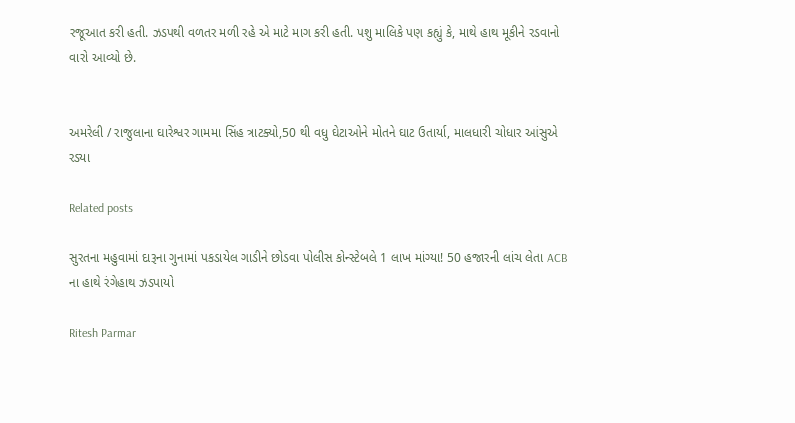રજૂઆત કરી હતી. ઝડપથી વળતર મળી રહે એ માટે માગ કરી હતી. પશુ માલિકે પણ કહ્યું કે, માથે હાથ મૂકીને રડવાનો વારો આવ્યો છે.


અમરેલી / રાજુલાના ઘારેશ્વર ગામમા સિંહ ત્રાટક્યો,50 થી વધુ ઘેટાઓને મોતને ઘાટ ઉતાર્યા, માલધારી ચોધાર આંસુએ રડ્યા

Related posts

સુરતના મહુવામાં દારૂના ગુનામાં પકડાયેલ ગાડીને છોડવા પોલીસ કોન્સ્ટેબલે 1 લાખ માંગ્યા! 50 હજારની લાંચ લેતા ACB ના હાથે રંગેહાથ ઝડપાયો

Ritesh Parmar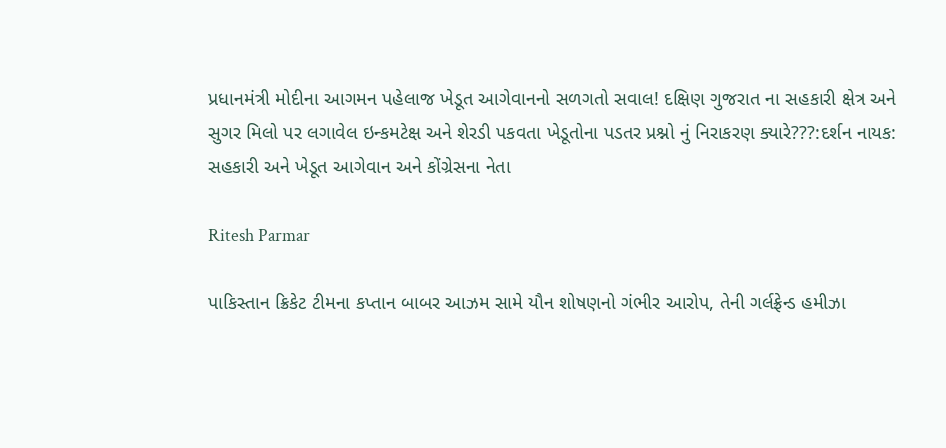પ્રધાનમંત્રી મોદીના આગમન પહેલાજ ખેડૂત આગેવાનનો સળગતો સવાલ! દક્ષિણ ગુજરાત ના સહકારી ક્ષેત્ર અને સુગર મિલો પર લગાવેલ ઇન્કમટેક્ષ અને શેરડી પકવતા ખેડૂતોના પડતર પ્રશ્નો નું નિરાકરણ ક્યારે???:દર્શન નાયક: સહકારી અને ખેડૂત આગેવાન અને કોંગ્રેસના નેતા

Ritesh Parmar

પાકિસ્તાન ક્રિકેટ ટીમના કપ્તાન બાબર આઝમ સામે યૌન શોષણનો ગંભીર આરોપ, તેની ગર્લફ્રેન્ડ હમીઝા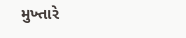મુખ્તારે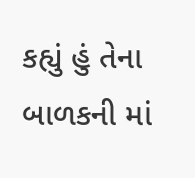કહ્યું હું તેના બાળકની માં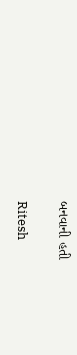બનવાની હતી

Ritesh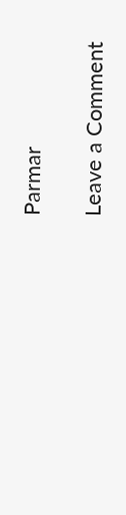Parmar

Leave a Comment